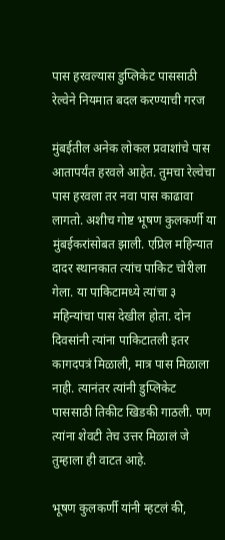पास हरवल्यास डुप्लिकेट पाससाठी रेल्वेने नियमात बदल करण्याची गरज

मुंबईतील अनेक लोकल प्रवाशांचे पास आतापर्यंत हरवले आहेत. तुमचा रेल्वेचा पास हरवला तर नवा पास काढावा लागतो. अशीच गोष्ट भूषण कुलकर्णी या मुंबईकरांसोबत झाली. एप्रिल महिन्यात दादर स्थानकात त्यांच पाकिट चोरीला गेला. या पाकिटामध्ये त्यांचा ३ महिन्यांचा पास देखील होता. दोन दिवसांनी त्यांना पाकिटातली इतर कागदपत्रं मिळाली, मात्र पास मिळाला नाही. त्यानंतर त्यांनी डुप्लिकेट पाससाठी तिकीट खिडकी गाठली. पण त्यांना शेवटी तेच उत्तर मिळालं जे तुम्हाला ही वाटत आहे.

भूषण कुलकर्णी यांनी म्हटलं की,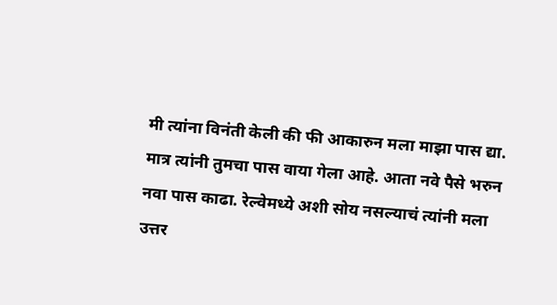मी त्यांना विनंती केली की फी आकारुन मला माझा पास द्या. मात्र त्यांनी तुमचा पास वाया गेला आहे. आता नवे पैसे भरुन नवा पास काढा. रेल्वेमध्ये अशी सोय नसल्याचं त्यांनी मला उत्तर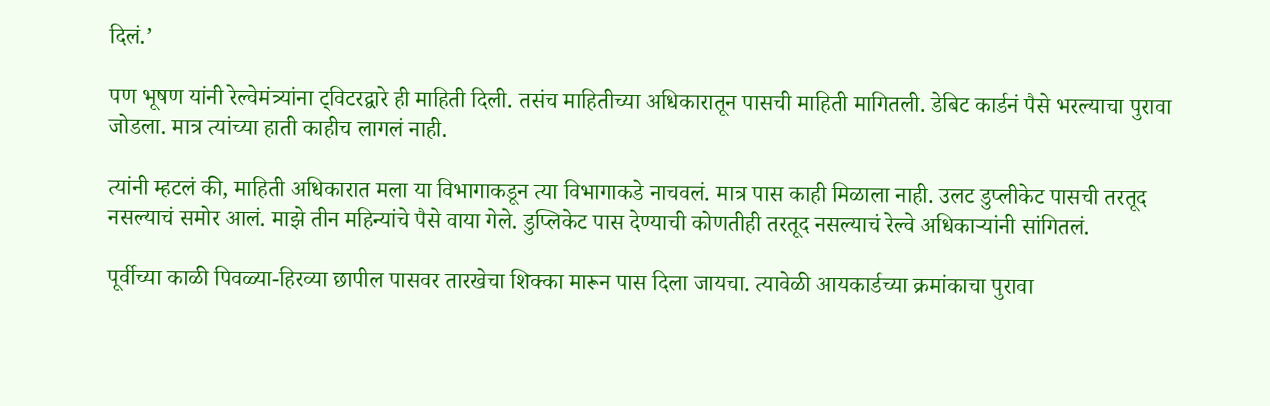दिलं.’

पण भूषण यांनी रेल्वेमंत्र्यांना ट्विटरद्वारे ही माहिती दिली. तसंच माहितीच्या अधिकारातून पासची माहिती मागितली. डेबिट कार्डनं पैसे भरल्याचा पुरावा जोडला. मात्र त्यांच्या हाती काहीच लागलं नाही.

त्यांनी म्हटलं की, माहिती अधिकारात मला या विभागाकडून त्या विभागाकडे नाचवलं. मात्र पास काही मिळाला नाही. उलट डुप्लीकेट पासची तरतूद नसल्याचं समोर आलं. माझे तीन महिन्यांचे पैसे वाया गेले. डुप्लिकेट पास देण्याची कोणतीही तरतूद नसल्याचं रेल्वे अधिकाऱ्यांनी सांगितलं.

पूर्वीच्या काळी पिवळ्या-हिरव्या छापील पासवर तारखेचा शिक्का मारून पास दिला जायचा. त्यावेळी आयकार्डच्या क्रमांकाचा पुरावा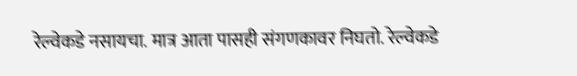रेल्वेकडे नसायचा. मात्र आता पासही संगणकावर निघतो. रेल्वेकडे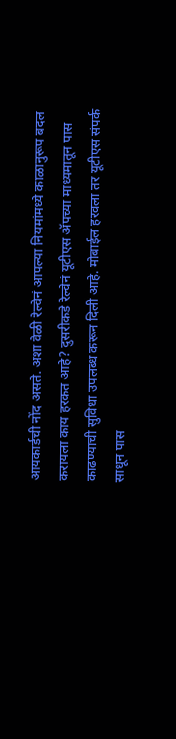आयकार्डची नोंद असते. अशा वेळी रेल्वेनं आपल्या नियमांमध्ये काळानुरूप बदल करायला काय हरकत आहे? दुसरीकडे रेल्वेनं यूटीएस ॲपच्या माध्यमातून पास काढण्याची सुविधा उपलब्ध करून दिली आहे. मोबाईल हरवला तर यूटीएस संपर्क साधून पास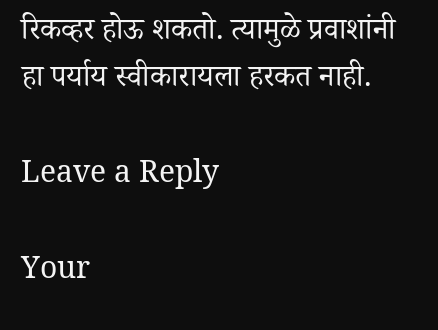रिकव्हर होऊ शकतो. त्यामुळे प्रवाशांनी हा पर्याय स्वीकारायला हरकत नाही.

Leave a Reply

Your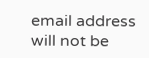email address will not be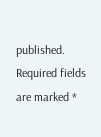published. Required fields are marked *